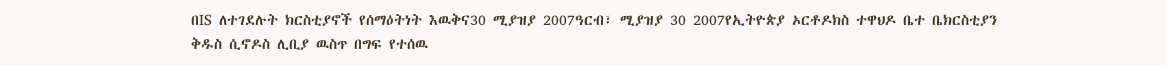በIS ለተገደሉት ክርስቲያኖች የሰማዕትነት እዉቅና30 ሚያዝያ 2007ዓርብ፣ ሚያዝያ 30 2007የኢትዮጵያ ኦርቶዶክስ ተዋህዶ ቤተ ቤክርስቲያን ቅዱስ ሲኖዶስ ሊቢያ ዉስጥ በግፍ የተሰዉ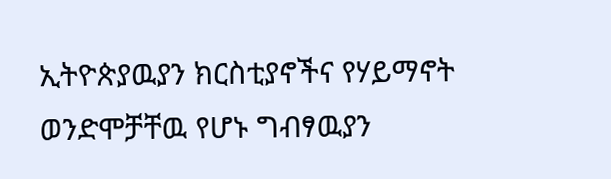ኢትዮጵያዉያን ክርስቲያኖችና የሃይማኖት ወንድሞቻቸዉ የሆኑ ግብፃዉያን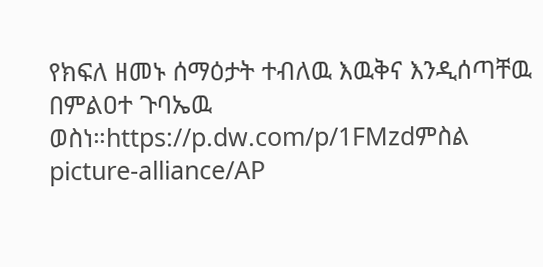የክፍለ ዘመኑ ሰማዕታት ተብለዉ እዉቅና እንዲሰጣቸዉ በምልዐተ ጉባኤዉ ወስነ።https://p.dw.com/p/1FMzdምስል picture-alliance/AP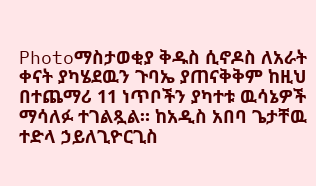Photoማስታወቂያ ቅዱስ ሲኖዶስ ለአራት ቀናት ያካሄደዉን ጉባኤ ያጠናቅቅም ከዚህ በተጨማሪ 11 ነጥቦችን ያካተቱ ዉሳኔዎች ማሳለፉ ተገልጿል። ከአዲስ አበባ ጌታቸዉ ተድላ ኃይለጊዮርጊስ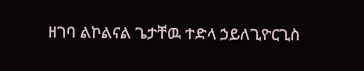ዘገባ ልኮልናል ጌታቸዉ ተድላ ኃይለጊዮርጊስ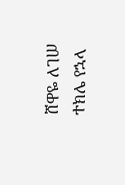ሸዋዬ ለገሠ ተክሌ የኋላ